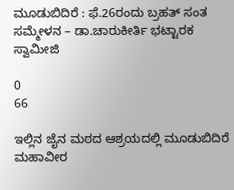ಮೂಡುಬಿದಿರೆ : ಫೆ.26ರಂದು ಬ್ರಹತ್ ಸಂತ ಸಮ್ಮೇಳನ – ಡಾ.ಚಾರುಕೀರ್ತಿ ಭಟ್ಟಾರಕ ಸ್ವಾಮೀಜಿ

0
66

ಇಲ್ಲಿನ ಜೈನ ಮಠದ ಆಶ್ರಯದಲ್ಲಿ ಮೂಡುಬಿದಿರೆ ಮಹಾವೀರ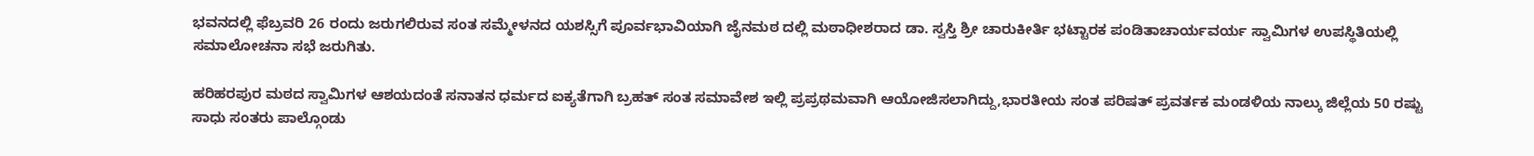ಭವನದಲ್ಲಿ ಫೆಬ್ರವರಿ 26 ರಂದು ಜರುಗಲಿರುವ ಸಂತ ಸಮ್ಮೇಳನದ ಯಶಸ್ಸಿಗೆ ಪೂರ್ವಭಾವಿಯಾಗಿ ಜೈನಮಠ ದಲ್ಲಿ ಮಠಾಧೀಶರಾದ ಡಾ. ಸ್ವಸ್ತಿ ಶ್ರೀ ಚಾರುಕೀರ್ತಿ ಭಟ್ಟಾರಕ ಪಂಡಿತಾಚಾರ್ಯವರ್ಯ ಸ್ವಾಮಿಗಳ ಉಪಸ್ಥಿತಿಯಲ್ಲಿ ಸಮಾಲೋಚನಾ ಸಭೆ ಜರುಗಿತು.

ಹರಿಹರಪುರ ಮಠದ ಸ್ವಾಮಿಗಳ ಆಶಯದಂತೆ ಸನಾತನ ಧರ್ಮದ ಐಕ್ಯತೆಗಾಗಿ ಬ್ರಹತ್ ಸಂತ ಸಮಾವೇಶ ಇಲ್ಲಿ ಪ್ರಪ್ರಥಮವಾಗಿ ಆಯೋಜಿಸಲಾಗಿದ್ದು,ಭಾರತೀಯ ಸಂತ ಪರಿಷತ್ ಪ್ರವರ್ತಕ ಮಂಡಳಿಯ ನಾಲ್ಕು ಜಿಲ್ಲೆಯ 50 ರಷ್ಟು ಸಾಧು ಸಂತರು ಪಾಲ್ಗೊಂಡು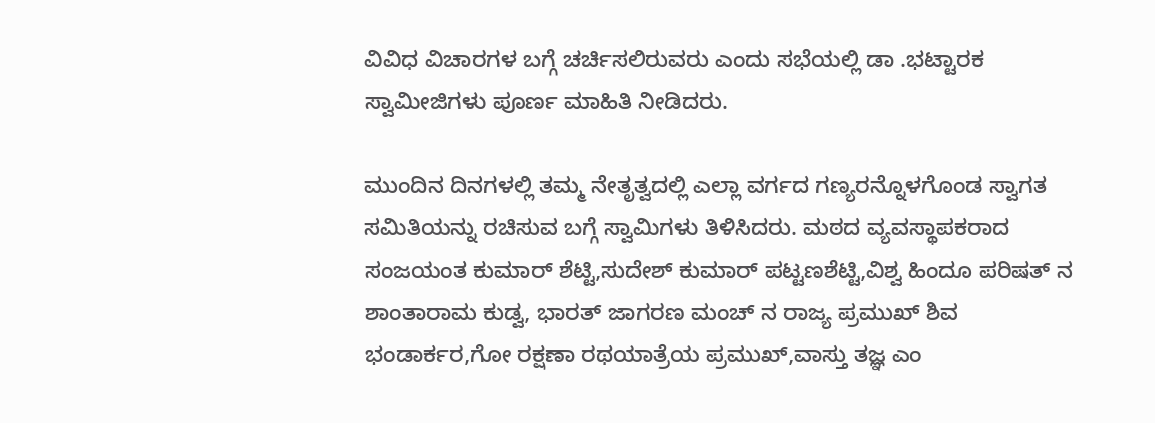ವಿವಿಧ ವಿಚಾರಗಳ ಬಗ್ಗೆ ಚರ್ಚಿಸಲಿರುವರು ಎಂದು ಸಭೆಯಲ್ಲಿ ಡಾ .ಭಟ್ಟಾರಕ ಸ್ವಾಮೀಜಿಗಳು ಪೂರ್ಣ ಮಾಹಿತಿ ನೀಡಿದರು.

ಮುಂದಿನ ದಿನಗಳಲ್ಲಿ ತಮ್ಮ ನೇತೃತ್ವದಲ್ಲಿ ಎಲ್ಲಾ ವರ್ಗದ ಗಣ್ಯರನ್ನೊಳಗೊಂಡ ಸ್ವಾಗತ ಸಮಿತಿಯನ್ನು ರಚಿಸುವ ಬಗ್ಗೆ ಸ್ವಾಮಿಗಳು ತಿಳಿಸಿದರು. ಮಠದ ವ್ಯವಸ್ಥಾಪಕರಾದ ಸಂಜಯಂತ ಕುಮಾರ್ ಶೆಟ್ಟಿ,ಸುದೇಶ್ ಕುಮಾರ್ ಪಟ್ಟಣಶೆಟ್ಟಿ,ವಿಶ್ವ ಹಿಂದೂ ಪರಿಷತ್ ನ ಶಾಂತಾರಾಮ ಕುಡ್ವ, ಭಾರತ್ ಜಾಗರಣ ಮಂಚ್ ನ ರಾಜ್ಯ ಪ್ರಮುಖ್ ಶಿವ ಭಂಡಾರ್ಕರ,ಗೋ ರಕ್ಷಣಾ ರಥಯಾತ್ರೆಯ ಪ್ರಮುಖ್,ವಾಸ್ತು ತಜ್ಞ ಎಂ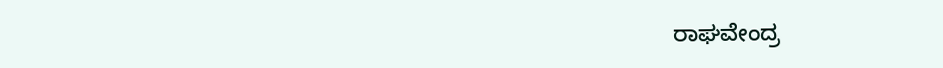ರಾಘವೇಂದ್ರ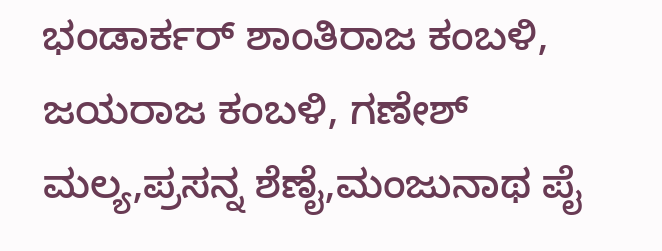ಭಂಡಾರ್ಕರ್ ಶಾಂತಿರಾಜ ಕಂಬಳಿ, ಜಯರಾಜ ಕಂಬಳಿ, ಗಣೇಶ್ ಮಲ್ಯ,ಪ್ರಸನ್ನ ಶೆಣೈ,ಮಂಜುನಾಥ ಪೈ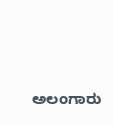ಅಲಂಗಾರು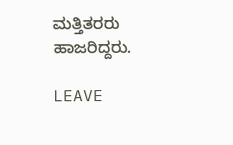ಮತ್ತಿತರರು ಹಾಜರಿದ್ದರು.

LEAVE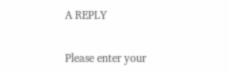A REPLY

Please enter your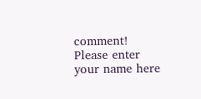comment!
Please enter your name here